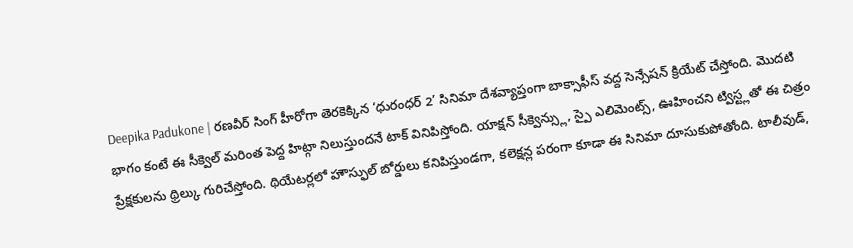Deepika Padukone | రణవీర్ సింగ్ హీరోగా తెరకెక్కిన ‘ధురంధర్ 2’ సినిమా దేశవ్యాప్తంగా బాక్సాఫీస్ వద్ద సెన్సేషన్ క్రియేట్ చేస్తోంది. మొదటి భాగం కంటే ఈ సీక్వెల్ మరింత పెద్ద హిట్గా నిలుస్తుందనే టాక్ వినిపిస్తోంది. యాక్షన్ సీక్వెన్స్లు, స్పై ఎలిమెంట్స్, ఊహించని ట్విస్ట్లతో ఈ చిత్రం ప్రేక్షకులను థ్రిల్కు గురిచేస్తోంది. థియేటర్లలో హౌస్ఫుల్ బోర్డులు కనిపిస్తుండగా, కలెక్షన్ల పరంగా కూడా ఈ సినిమా దూసుకుపోతోంది. టాలీవుడ్,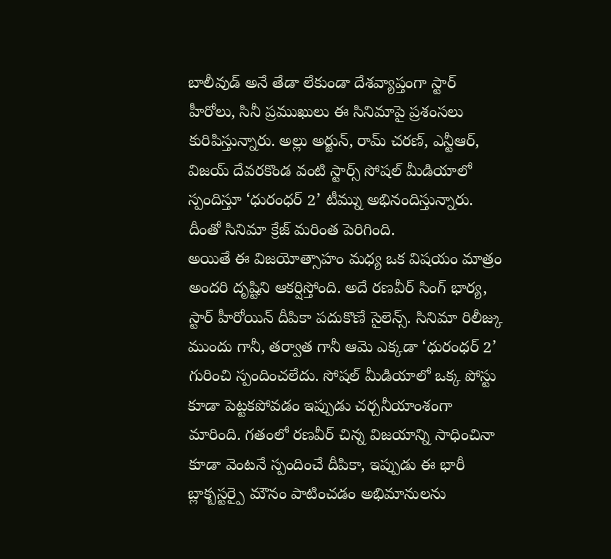బాలీవుడ్ అనే తేడా లేకుండా దేశవ్యాప్తంగా స్టార్ హీరోలు, సినీ ప్రముఖులు ఈ సినిమాపై ప్రశంసలు కురిపిస్తున్నారు. అల్లు అర్జున్, రామ్ చరణ్, ఎన్టీఆర్, విజయ్ దేవరకొండ వంటి స్టార్స్ సోషల్ మీడియాలో స్పందిస్తూ ‘ధురంధర్ 2’ టీమ్ను అభినందిస్తున్నారు. దీంతో సినిమా క్రేజ్ మరింత పెరిగింది.
అయితే ఈ విజయోత్సాహం మధ్య ఒక విషయం మాత్రం అందరి దృష్టిని ఆకర్షిస్తోంది. అదే రణవీర్ సింగ్ భార్య, స్టార్ హీరోయిన్ దీపికా పదుకొణే సైలెన్స్. సినిమా రిలీజ్కు ముందు గానీ, తర్వాత గానీ ఆమె ఎక్కడా ‘ధురంధర్ 2’ గురించి స్పందించలేదు. సోషల్ మీడియాలో ఒక్క పోస్టు కూడా పెట్టకపోవడం ఇప్పుడు చర్చనీయాంశంగా మారింది. గతంలో రణవీర్ చిన్న విజయాన్ని సాధించినా కూడా వెంటనే స్పందించే దీపికా, ఇప్పుడు ఈ భారీ బ్లాక్బస్టర్పై మౌనం పాటించడం అభిమానులను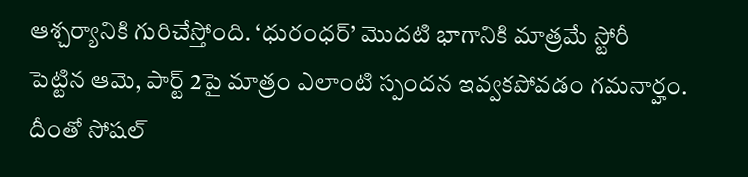ఆశ్చర్యానికి గురిచేస్తోంది. ‘ధురంధర్’ మొదటి భాగానికి మాత్రమే స్టోరీ పెట్టిన ఆమె, పార్ట్ 2పై మాత్రం ఎలాంటి స్పందన ఇవ్వకపోవడం గమనార్హం. దీంతో సోషల్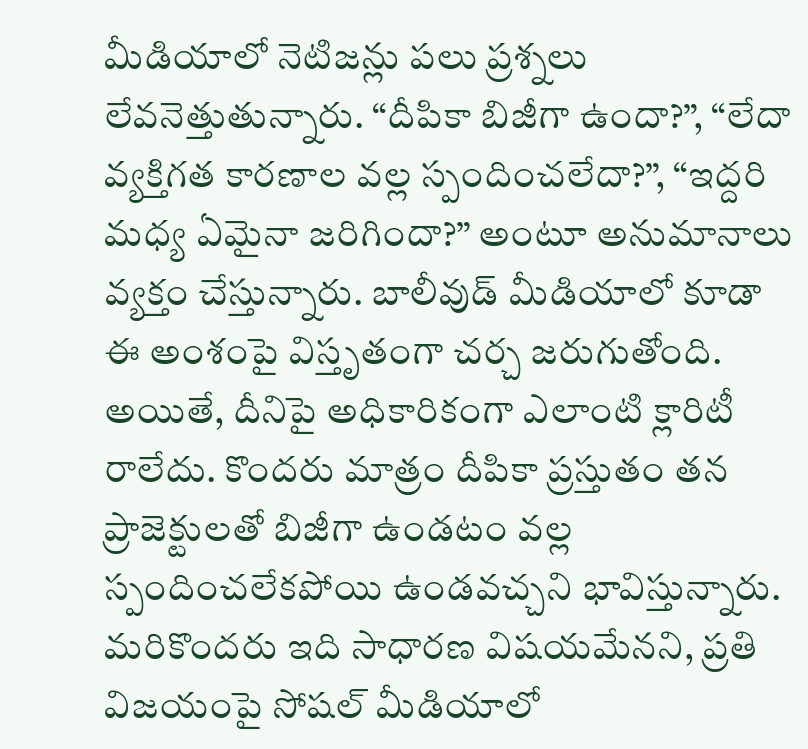మీడియాలో నెటిజన్లు పలు ప్రశ్నలు లేవనెత్తుతున్నారు. “దీపికా బిజీగా ఉందా?”, “లేదా వ్యక్తిగత కారణాల వల్ల స్పందించలేదా?”, “ఇద్దరి మధ్య ఏమైనా జరిగిందా?” అంటూ అనుమానాలు వ్యక్తం చేస్తున్నారు. బాలీవుడ్ మీడియాలో కూడా ఈ అంశంపై విస్తృతంగా చర్చ జరుగుతోంది.
అయితే, దీనిపై అధికారికంగా ఎలాంటి క్లారిటీ రాలేదు. కొందరు మాత్రం దీపికా ప్రస్తుతం తన ప్రాజెక్టులతో బిజీగా ఉండటం వల్ల స్పందించలేకపోయి ఉండవచ్చని భావిస్తున్నారు. మరికొందరు ఇది సాధారణ విషయమేనని, ప్రతి విజయంపై సోషల్ మీడియాలో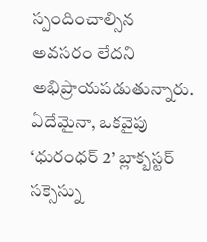స్పందించాల్సిన అవసరం లేదని అభిప్రాయపడుతున్నారు. ఏదేమైనా, ఒకవైపు ‘ధురంధర్ 2’ బ్లాక్బస్టర్ సక్సెస్ను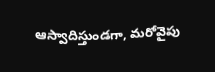ఆస్వాదిస్తుండగా, మరోవైపు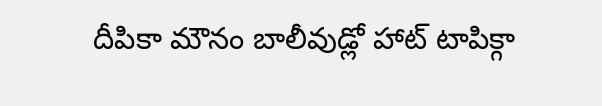దీపికా మౌనం బాలీవుడ్లో హాట్ టాపిక్గా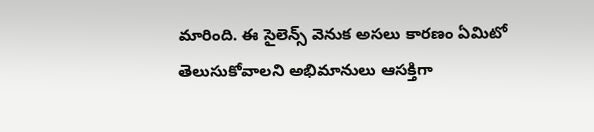మారింది. ఈ సైలెన్స్ వెనుక అసలు కారణం ఏమిటో తెలుసుకోవాలని అభిమానులు ఆసక్తిగా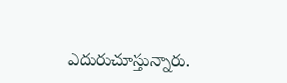ఎదురుచూస్తున్నారు.